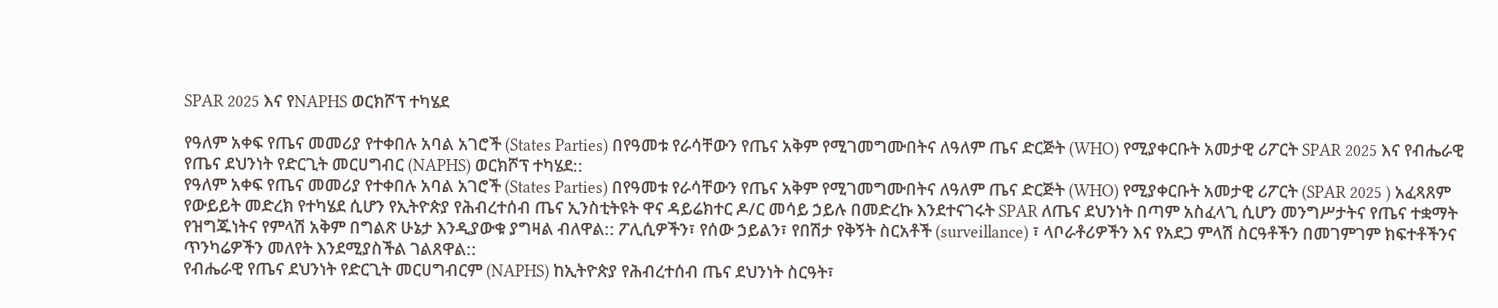SPAR 2025 እና የNAPHS ወርክሾፕ ተካሄደ

የዓለም አቀፍ የጤና መመሪያ የተቀበሉ አባል አገሮች (States Parties) በየዓመቱ የራሳቸውን የጤና አቅም የሚገመግሙበትና ለዓለም ጤና ድርጅት (WHO) የሚያቀርቡት አመታዊ ሪፖርት SPAR 2025 እና የብሔራዊ የጤና ደህንነት የድርጊት መርሀግብር (NAPHS) ወርክሾፕ ተካሄደ::
የዓለም አቀፍ የጤና መመሪያ የተቀበሉ አባል አገሮች (States Parties) በየዓመቱ የራሳቸውን የጤና አቅም የሚገመግሙበትና ለዓለም ጤና ድርጅት (WHO) የሚያቀርቡት አመታዊ ሪፖርት (SPAR 2025 ) አፈጻጸም የውይይት መድረክ የተካሄደ ሲሆን የኢትዮጵያ የሕብረተሰብ ጤና ኢንስቲትዩት ዋና ዳይሬክተር ዶ/ር መሳይ ኃይሉ በመድረኩ እንደተናገሩት SPAR ለጤና ደህንነት በጣም አስፈላጊ ሲሆን መንግሥታትና የጤና ተቋማት የዝግጁነትና የምላሽ አቅም በግልጽ ሁኔታ እንዲያውቁ ያግዛል ብለዋል:: ፖሊሲዎችን፣ የሰው ኃይልን፣ የበሽታ የቅኝት ስርአቶች (surveillance) ፣ ላቦራቶሪዎችን እና የአደጋ ምላሽ ስርዓቶችን በመገምገም ክፍተቶችንና ጥንካሬዎችን መለየት እንደሚያስችል ገልጸዋል::
የብሔራዊ የጤና ደህንነት የድርጊት መርሀግብርም (NAPHS) ከኢትዮጵያ የሕብረተሰብ ጤና ደህንነት ስርዓት፣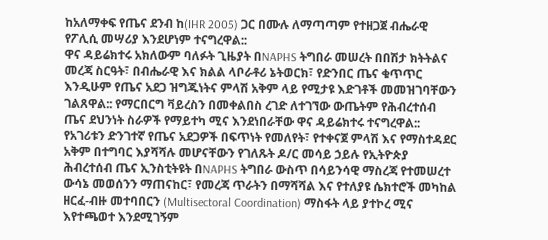ከአለማቀፍ የጤና ደንብ ከ(IHR 2005) ጋር በሙሉ ለማጣጣም የተዘጋጀ ብሔራዊ የፖሊሲ መሣሪያ እንደሆነም ተናግረዋል::
ዋና ዳይሬክተሩ አክለውም ባለፉት ጊዜያት በNAPHS ትግበራ መሠረት በበሽታ ክትትልና መረጃ ስርዓት፣ በብሔራዊ እና ክልል ላቦራቶሪ ኔትወርክ፣ የድንበር ጤና ቁጥጥር እንዲሁም የጤና አደጋ ዝግጁነትና ምላሽ አቅም ላይ የሚታዩ እድገቶች መመዝገባቸውን ገልጸዋል:: የማርበርግ ቫይረስን በመቀልበስ ረገድ ለተገኘው ውጤትም የሕብረተሰብ ጤና ደህንነት ስራዎች የማይተካ ሚና እንደነበራቸው ዋና ዳይሬክተሩ ተናግረዋል::
የአገሪቱን ድንገተኛ የጤና አደጋዎች በፍጥነት የመለየት፣ የተቀናጀ ምላሽ እና የማስተዳደር አቅም በተግባር እያሻሻሉ መሆናቸውን የገለጹት ዶ/ር መሳይ ኃይሉ የኢትዮጵያ ሕብረተሰብ ጤና ኢንስቲትዩት በNAPHS ትግበራ ውስጥ በሳይንሳዊ ማስረጃ የተመሠረተ ውሳኔ መወሰንን ማጠናከር፣ የመረጃ ጥራትን በማሻሻል እና የተለያዩ ሴክተሮች መካከል ዘርፈ-ብዙ መተባበርን (Multisectoral Coordination) ማስፋት ላይ ያተኮረ ሚና እየተጫወተ እንደሚገኝም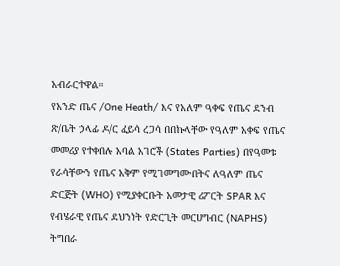አብራርተዋል።
የአንድ ጤና /One Heath/ እና የአለም ዓቀፍ የጤና ደንብ ጽ/ቤት ኃላፊ ዶ/ር ፈይሳ ረጋሳ በበኩላቸው የዓለም አቀፍ የጤና መመሪያ የተቀበሉ አባል አገሮች (States Parties) በየዓመቱ የራሳቸውን የጤና አቅም የሚገመግሙበትና ለዓለም ጤና ድርጅት (WHO) የሚያቀርቡት አመታዊ ሪፖርት SPAR እና የብሄራዊ የጤና ደህንነት የድርጊት መርሀግብር (NAPHS) ትግበራ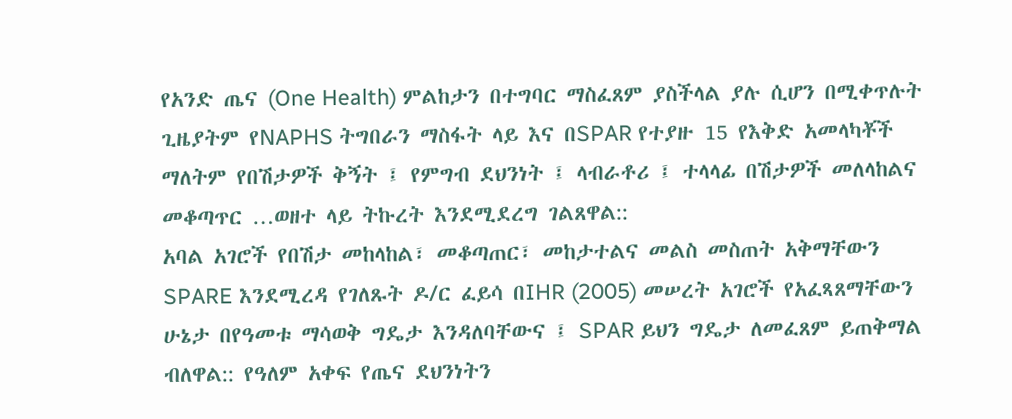የአንድ ጤና (One Health) ምልከታን በተግባር ማስፈጸም ያስችላል ያሉ ሲሆን በሚቀጥሉት ጊዜያትም የNAPHS ትግበራን ማስፋት ላይ እና በSPAR የተያዙ 15 የእቅድ አመላካቾች ማለትም የበሽታዎች ቅኝት ፤ የምግብ ደህንነት ፤ ላብራቶሪ ፤ ተላላፊ በሽታዎች መለላከልና መቆጣጥር …ወዘተ ላይ ትኩረት እንደሚደረግ ገልጸዋል::
አባል አገሮች የበሽታ መከላከል፣ መቆጣጠር፣ መከታተልና መልስ መስጠት አቅማቸውን SPARE እንደሚረዳ የገለጹት ዶ/ር ፈይሳ በIHR (2005) መሠረት አገሮች የአፈጻጸማቸውን ሁኔታ በየዓመቱ ማሳወቅ ግዴታ እንዳለባቸውና ፤ SPAR ይህን ግዴታ ለመፈጸም ይጠቅማል ብለዋል:: የዓለም አቀፍ የጤና ደህንነትን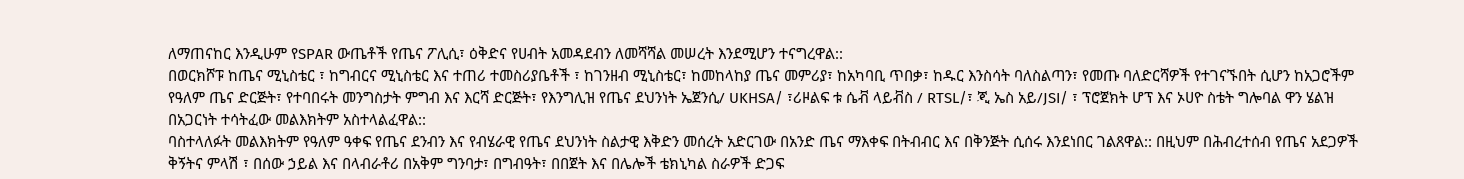ለማጠናከር እንዲሁም የSPAR ውጤቶች የጤና ፖሊሲ፣ ዕቅድና የሀብት አመዳደብን ለመሻሻል መሠረት እንደሚሆን ተናግረዋል::
በወርክሾፑ ከጤና ሚኒስቴር ፣ ከግብርና ሚኒስቴር እና ተጠሪ ተመስሪያቤቶች ፣ ከገንዘብ ሚኒስቴር፣ ከመከላከያ ጤና መምሪያ፣ ከአካባቢ ጥበቃ፣ ከዱር እንስሳት ባለስልጣን፣ የመጡ ባለድርሻዎች የተገናኙበት ሲሆን ከአጋሮችም የዓለም ጤና ድርጅት፣ የተባበሩት መንግስታት ምግብ እና እርሻ ድርጅት፣ የእንግሊዝ የጤና ደህንነት ኤጀንሲ/ UKHSA/ ፣ሪዞልፍ ቱ ሴቭ ላይቭስ / RTSL/፣ ጂ ኤስ አይ/JSI/ ፣ ፕሮጀክት ሆፕ እና ኦሀዮ ስቴት ግሎባል ዋን ሄልዝ በአጋርነት ተሳትፈው መልእክትም አስተላልፈዋል::
ባስተላለፉት መልእክትም የዓለም ዓቀፍ የጤና ደንብን እና የብሄራዊ የጤና ደህንነት ስልታዊ እቅድን መሰረት አድርገው በአንድ ጤና ማእቀፍ በትብብር እና በቅንጅት ሲሰሩ እንደነበር ገልጸዋል:: በዚህም በሕብረተሰብ የጤና አደጋዎች ቅኝትና ምላሽ ፣ በሰው ኃይል እና በላብራቶሪ በአቅም ግንባታ፣ በግብዓት፣ በበጀት እና በሌሎች ቴክኒካል ስራዎች ድጋፍ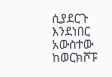ሲያደርጉ እንደነበር አውስተው ከወርክሾፑ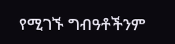የሚገኙ ግብዓቶችንም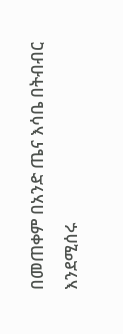በመጠቀም በአንድ ጤና እሳቤ በትብብር እንደሚሰሩ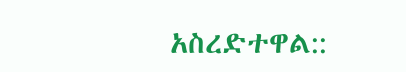አስረድተዋል::